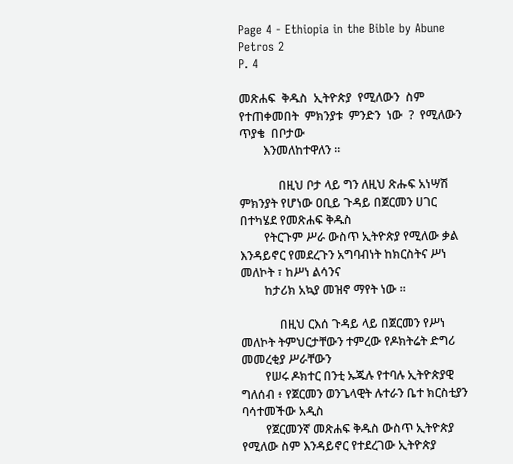Page 4 - Ethiopia in the Bible by Abune Petros 2
P. 4

መጽሐፍ  ቅዱስ  ኢትዮጵያ  የሚለውን  ስም  የተጠቀመበት  ምክንያቱ  ምንድን  ነው  ?  የሚለውን  ጥያቄ  በቦታው
        እንመለከተዋለን ።

             በዚህ ቦታ ላይ ግን ለዚህ ጽሑፍ አነሣሽ ምክንያት የሆነው ዐቢይ ጉዳይ በጀርመን ሀገር በተካሄደ የመጽሐፍ ቅዱስ
        የትርጉም ሥራ ውስጥ ኢትዮጵያ የሚለው ቃል እንዳይኖር የመደረጉን አግባብነት ከክርስትና ሥነ መለኮት ፣ ከሥነ ልሳንና
        ከታሪክ አኳያ መዝኖ ማየት ነው ።

             በዚህ ርእሰ ጉዳይ ላይ በጀርመን የሥነ መለኮት ትምህርታቸውን ተምረው የዶክትሬት ድግሪ መመረቂያ ሥራቸውን
        የሠሩ ዶክተር በንቲ ኡጁሉ የተባሉ ኢትዮጵያዊ ግለሰብ ፥ የጀርመን ወንጌላዊት ሉተራን ቤተ ክርስቲያን ባሳተመችው አዲስ
        የጀርመንኛ መጽሐፍ ቅዱስ ውስጥ ኢትዮጵያ የሚለው ስም እንዳይኖር የተደረገው ኢትዮጵያ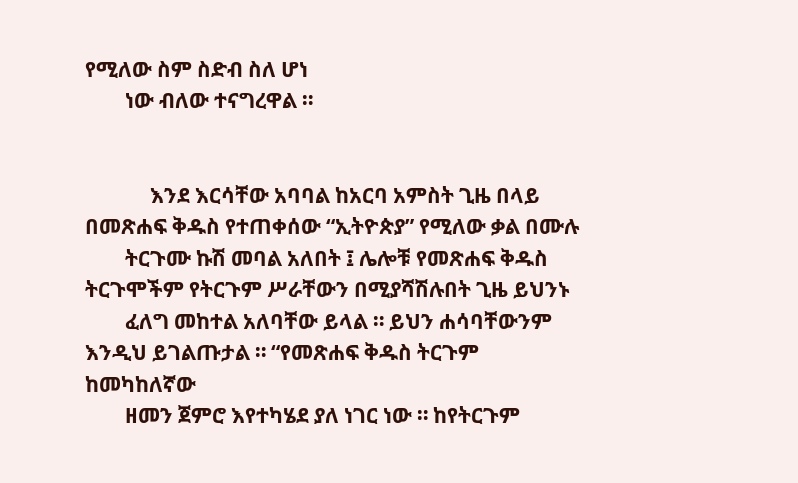የሚለው ስም ስድብ ስለ ሆነ
        ነው ብለው ተናግረዋል ።


             እንደ እርሳቸው አባባል ከአርባ አምስት ጊዜ በላይ በመጽሐፍ ቅዱስ የተጠቀሰው “ኢትዮጵያ” የሚለው ቃል በሙሉ
        ትርጉሙ ኩሽ መባል አለበት ፤ ሌሎቹ የመጽሐፍ ቅዱስ ትርጉሞችም የትርጉም ሥራቸውን በሚያሻሽሉበት ጊዜ ይህንኑ
        ፈለግ መከተል አለባቸው ይላል ። ይህን ሐሳባቸውንም እንዲህ ይገልጡታል ። “የመጽሐፍ ቅዱስ ትርጉም ከመካከለኛው
        ዘመን ጀምሮ እየተካሄደ ያለ ነገር ነው ። ከየትርጉም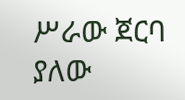ሥራው ጀርባ ያለው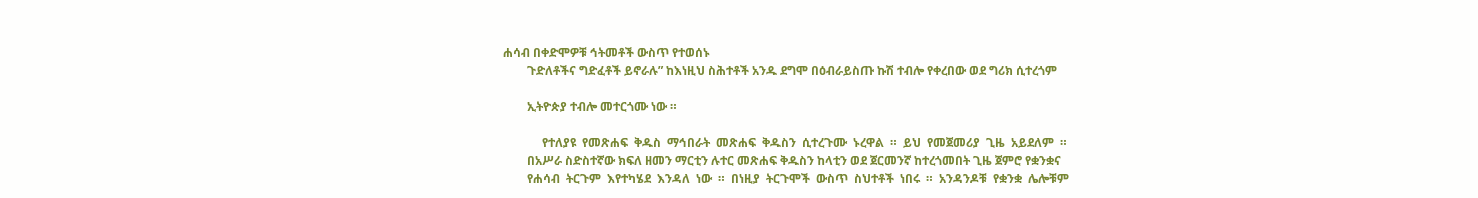ሐሳብ በቀድሞዎቹ ኅትመቶች ውስጥ የተወሰኑ
        ጉድለቶችና ግድፈቶች ይኖራሉ” ከእነዚህ ስሕተቶች አንዱ ደግሞ በዕብራይስጡ ኩሽ ተብሎ የቀረበው ወደ ግሪክ ሲተረጎም

        ኢትዮጵያ ተብሎ መተርጎሙ ነው ።

             የተለያዩ  የመጽሐፍ  ቅዱስ  ማኅበራት  መጽሐፍ  ቅዱስን  ሲተረጉሙ  ኑረዋል  ።  ይህ  የመጀመሪያ  ጊዜ  አይደለም  ።
        በአሥራ ስድስተኛው ክፍለ ዘመን ማርቲን ሉተር መጽሐፍ ቅዱስን ከላቲን ወደ ጀርመንኛ ከተረጎመበት ጊዜ ጀምሮ የቋንቋና
        የሐሳብ  ትርጉም  እየተካሄደ  እንዳለ  ነው  ።  በነዚያ  ትርጉሞች  ውስጥ  ስህተቶች  ነበሩ  ።  አንዳንዶቹ  የቋንቋ  ሌሎቹም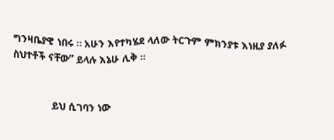ግንዛቤያዊ ነበሩ ። አሁን እየተካሄደ ላለው ትርጉም ምክንያቱ እነዚያ ያለፉ ስህተቶች ናቸው” ይላሉ እኔሁ ሊቅ ።


             ይህ ሲገባን ነው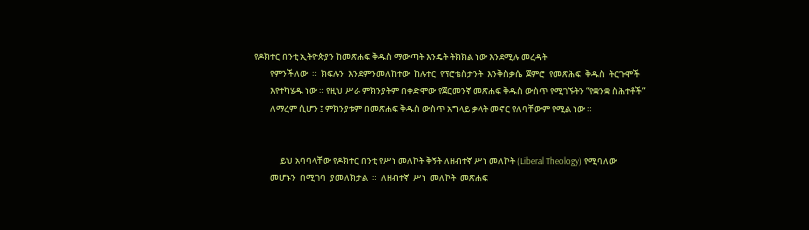የዶክተር በንቲ ኢትዮጵያን ከመጽሐፍ ቅዱስ ማውጣት እንዴት ትክክል ነው እንደሚሉ መረዳት
        የምንችለው  ።  ክፍሉን  እንደምንመለከተው  ከሉተር  የፕሮቴስታንት  እንቅስቃሴ  ጀምሮ  የመጽሕፍ  ቅዱስ  ትርጉሞች
        እየተካሄዱ ነው ። የዚህ ሥራ ምክንያትም በቀድሞው የጀርመንኛ መጽሐፍ ቅዱስ ውስጥ የሚገኙትን “የቋንቋ ስሕተቶች”
        ለማረም ሲሆን ፤ ምክንያቱም በመጽሐፍ ቅዱስ ውስጥ አግላይ ቃላት መኖር የለባቸውም የሚል ነው ።


             ይህ አባባላቸው የዶክተር በንቲ የሥነ መለኮት ቅኝት ለዘብተኛ ሥነ መለኮት (Liberal Theology) የሚባለው
        መሆኑን  በሚገባ  ያመለክታል  ።  ለዘብተኛ  ሥነ  መለኮት  መጽሐፍ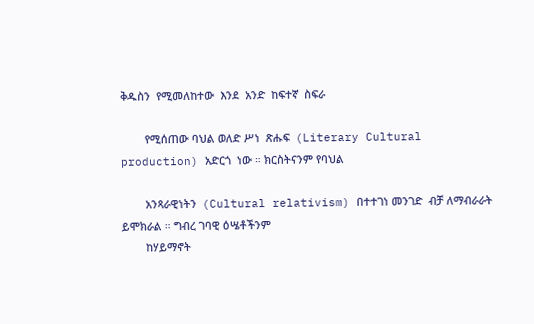ቅዱስን  የሚመለከተው  እንደ  አንድ  ከፍተኛ  ስፍራ

        የሚሰጠው ባህል ወለድ ሥነ  ጽሑፍ  (Literary Cultural production) አድርጎ  ነው ። ክርስትናንም የባህል

        አንጻራዊነትን  (Cultural relativism) በተተገነ መንገድ  ብቻ ለማብራራት ይሞክራል ። ግብረ ገባዊ ዕሤቶችንም
        ከሃይማኖት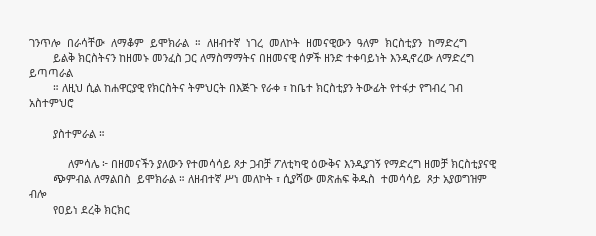ገንጥሎ  በራሳቸው  ለማቆም  ይሞክራል  ።  ለዘብተኛ  ነገረ  መለኮት  ዘመናዊውን  ዓለም  ክርስቲያን  ከማድረግ
        ይልቅ ክርስትናን ከዘመኑ መንፈስ ጋር ለማስማማትና በዘመናዊ ሰዎች ዘንድ ተቀባይነት እንዲኖረው ለማድረግ ይጣጣራል
        ። ለዚህ ሲል ከሐዋርያዊ የክርስትና ትምህርት በእጅጉ የራቀ ፣ ከቤተ ክርስቲያን ትውፊት የተፋታ የግብረ ገብ አስተምህሮ

        ያስተምራል ።

             ለምሳሌ ፦ በዘመናችን ያለውን የተመሳሳይ ጾታ ጋብቻ ፖለቲካዊ ዕውቅና እንዲያገኝ የማድረግ ዘመቻ ክርስቲያናዊ
        ጭምብል ለማልበስ  ይሞክራል ። ለዘብተኛ ሥነ መለኮት ፣ ሲያሻው መጽሐፍ ቅዱስ  ተመሳሳይ  ጾታ አያወግዝም ብሎ
        የዐይነ ደረቅ ክርክር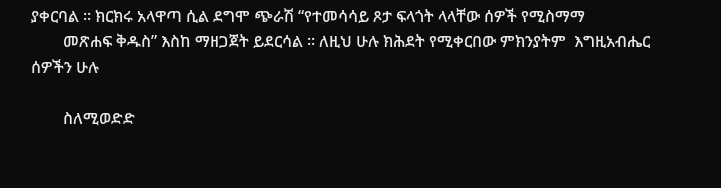ያቀርባል ። ክርክሩ አላዋጣ ሲል ደግሞ ጭራሽ “የተመሳሳይ ጾታ ፍላጎት ላላቸው ሰዎች የሚስማማ
        መጽሐፍ ቅዱስ” እስከ ማዘጋጀት ይደርሳል ። ለዚህ ሁሉ ክሕደት የሚቀርበው ምክንያትም  እግዚአብሔር ሰዎችን ሁሉ

        ስለሚወድድ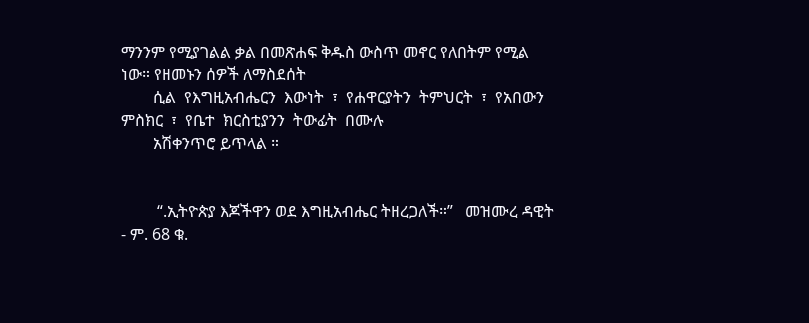ማንንም የሚያገልል ቃል በመጽሐፍ ቅዱስ ውስጥ መኖር የለበትም የሚል ነው። የዘመኑን ሰዎች ለማስደሰት
        ሲል  የእግዚአብሔርን  እውነት  ፣  የሐዋርያትን  ትምህርት  ፣  የአበውን  ምስክር  ፣  የቤተ  ክርስቲያንን  ትውፊት  በሙሉ
        አሽቀንጥሮ ይጥላል ።


         “.ኢትዮጵያ እጆችዋን ወደ እግዚአብሔር ትዘረጋለች።”   መዝሙረ ዳዊት - ም. 68 ቁ.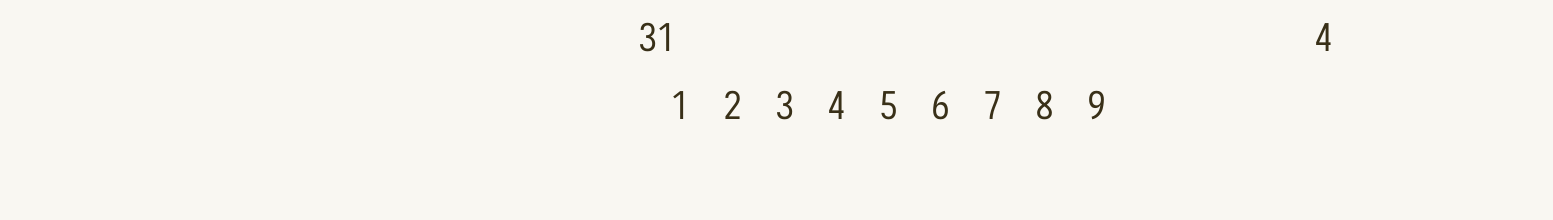31                                                          4
   1   2   3   4   5   6   7   8   9